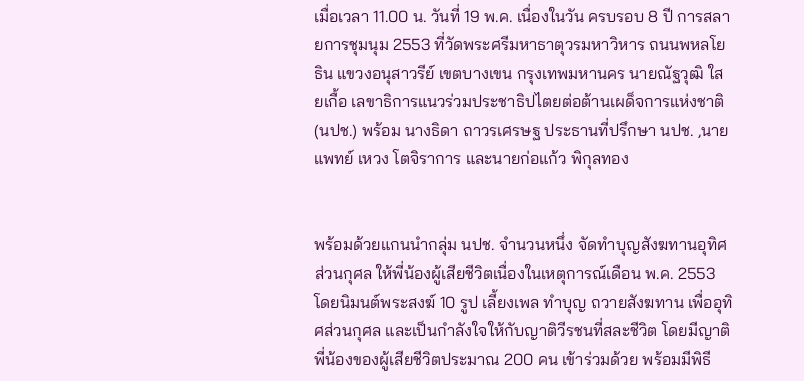เมื่อเวลา 11.00 น. วันที่ 19 พ.ค. เนื่องในวัน ครบรอบ 8 ปี การสลายการชุมนุม 2553 ที่วัดพระศรีมหาธาตุวรมหาวิหาร ถนนพหลโยธิน แขวงอนุสาวรีย์ เขตบางเขน กรุงเทพมหานคร นายณัฐวุฒิ ใสยเกื้อ เลขาธิการแนวร่วมประชาธิปไตยต่อต้านเผด็จการแห่งชาติ(นปช.) พร้อม นางธิดา ถาวรเศรษฐ ประธานที่ปรึกษา นปช. ,นายแพทย์ เหวง โตจิราการ และนายก่อแก้ว พิกุลทอง


พร้อมด้วยแกนนำกลุ่ม นปช. จำนวนหนึ่ง จัดทำบุญสังฆทานอุทิศส่วนกุศล ให้พี่น้องผู้เสียชีวิตเนื่องในเหตุการณ์เดือน พ.ค. 2553 โดยนิมนต์พระสงฆ์ 10 รูป เลี้ยงเพล ทำบุญ ถวายสังฆทาน เพื่ออุทิศส่วนกุศล และเป็นกำลังใจให้กับญาติวีรชนที่สละชีวิต โดยมีญาติพี่น้องของผู้เสียชีวิตประมาณ 200 คน เข้าร่วมด้วย พร้อมมีพิธี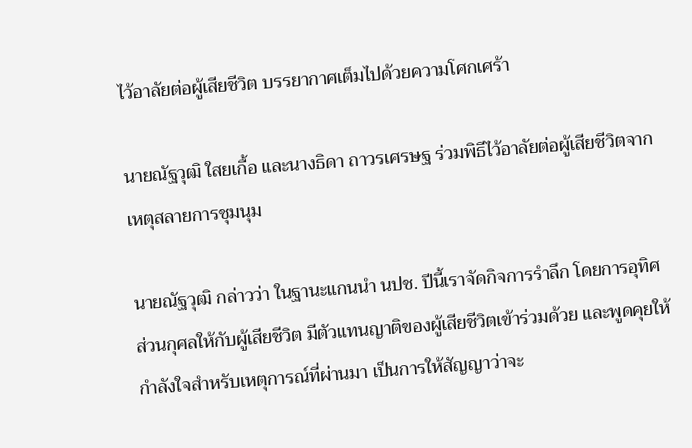ไว้อาลัยต่อผู้เสียชีวิต บรรยากาศเต็มไปด้วยความโศกเศร้า

นายณัฐวุฒิ ใสยเกื้อ และนางธิดา ถาวรเศรษฐ ร่วมพิธีไว้อาลัยต่อผู้เสียชีวิตจากเหตุสลายการชุมนุม

นายณัฐวุฒิ กล่าวว่า ในฐานะแกนนำ นปช. ปีนี้เราจัดกิจการรำลึก โดยการอุทิศส่วนกุศลให้กับผู้เสียชีวิต มีตัวแทนญาติของผู้เสียชีวิตเข้าร่วมด้วย และพูดคุยให้กำลังใจสำหรับเหตุการณ์ที่ผ่านมา เป็นการให้สัญญาว่าจะ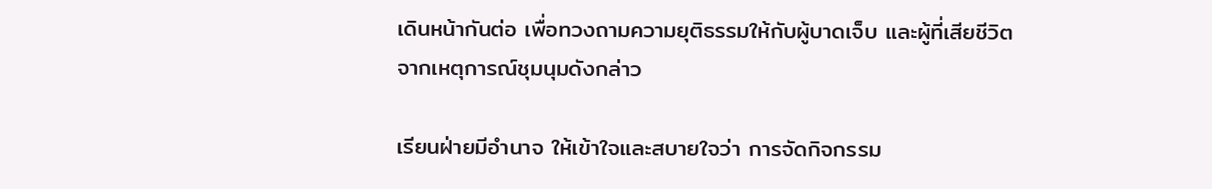เดินหน้ากันต่อ เพื่อทวงถามความยุติธรรมให้กับผู้บาดเจ็บ และผู้ที่เสียชีวิต จากเหตุการณ์ชุมนุมดังกล่าว

เรียนฝ่ายมีอำนาจ ให้เข้าใจและสบายใจว่า การจัดกิจกรรม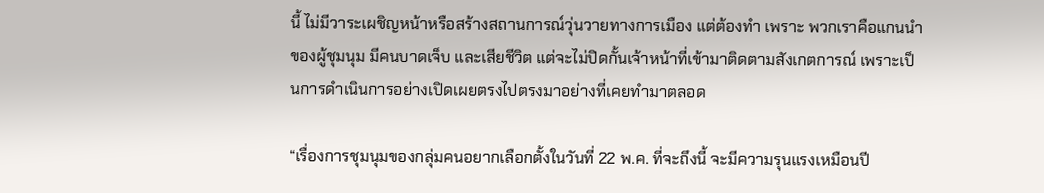นี้ ไม่มีวาระเผชิญหน้าหรือสร้างสถานการณ์วุ่นวายทางการเมือง แต่ต้องทำ เพราะ พวกเราคือแกนนำของผู้ชุมนุม มีคนบาดเจ็บ และเสียชีวิต แต่จะไม่ปิดกั้นเจ้าหน้าที่เข้ามาติดตามสังเกตการณ์ เพราะเป็นการดำเนินการอย่างเปิดเผยตรงไปตรงมาอย่างที่เคยทำมาตลอด

“เรื่องการชุมนุมของกลุ่มคนอยากเลือกตั้งในวันที่ 22 พ.ค. ที่จะถึงนี้ จะมีความรุนแรงเหมือนปี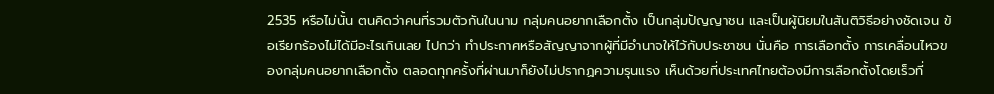2535 หรือไม่นั้น ตนคิดว่าคนที่รวมตัวกันในนาม กลุ่มคนอยากเลือกตั้ง เป็นกลุ่มปัญญาชน และเป็นผู้นิยมในสันติวิธีอย่างชัดเจน ข้อเรียกร้องไม่ได้มีอะไรเกินเลย ไปกว่า ทำประกาศหรือสัญญาจากผู้ที่มีอำนาจให้ไว้กับประชาชน นั่นคือ การเลือกตั้ง การเคลื่อนไหวของกลุ่มคนอยากเลือกตั้ง ตลอดทุกครั้งที่ผ่านมาก็ยังไม่ปรากฏความรุนแรง เห็นด้วยที่ประเทศไทยต้องมีการเลือกตั้งโดยเร็วที่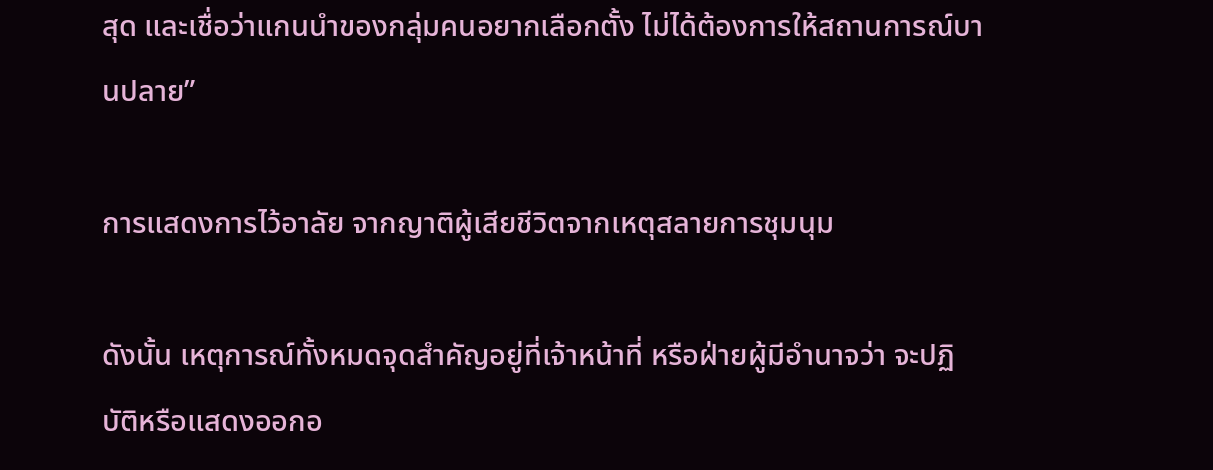สุด และเชื่อว่าแกนนำของกลุ่มคนอยากเลือกตั้ง ไม่ได้ต้องการให้สถานการณ์บานปลาย”

การแสดงการไว้อาลัย จากญาติผู้เสียชีวิตจากเหตุสลายการชุมนุม

ดังนั้น เหตุการณ์ทั้งหมดจุดสำคัญอยู่ที่เจ้าหน้าที่ หรือฝ่ายผู้มีอำนาจว่า จะปฏิบัติหรือแสดงออกอ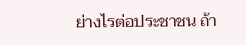ย่างไรต่อประชาชน ถ้า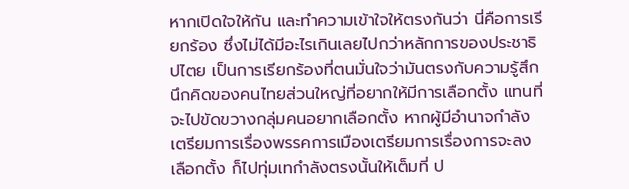หากเปิดใจให้กัน และทำความเข้าใจให้ตรงกันว่า นี่คือการเรียกร้อง ซึ่งไม่ได้มีอะไรเกินเลยไปกว่าหลักการของประชาธิปไตย เป็นการเรียกร้องที่ตนมั่นใจว่ามันตรงกับความรู้สึกนึกคิดของคนไทยส่วนใหญ่ที่อยากให้มีการเลือกตั้ง แทนที่จะไปขัดขวางกลุ่มคนอยากเลือกตั้ง หากผู้มีอำนาจกำลัง เตรียมการเรื่องพรรคการเมืองเตรียมการเรื่องการจะลงเลือกตั้ง ก็ไปทุ่มเทกำลังตรงนั้นให้เต็มที่ ป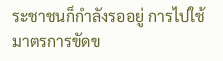ระชาชนก็กำลังรออยู่ การไปใช้มาตรการขัดข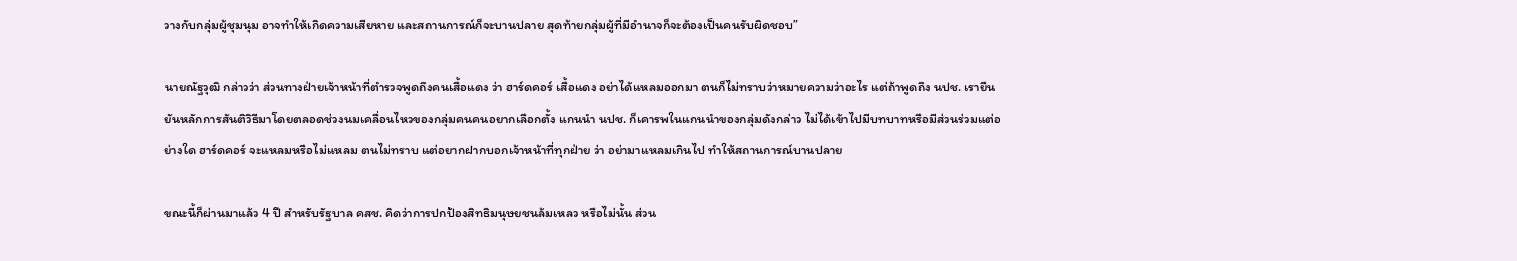วางกับกลุ่มผู้ชุมนุม อาจทำให้เกิดความเสียหาย และสถานการณ์ก็จะบานปลาย สุดท้ายกลุ่มผู้ที่มีอำนาจก็จะต้องเป็นคนรับผิดชอบ”

นายณัฐวุฒิ กล่าวว่า ส่วนทางฝ่ายเจ้าหน้าที่ตำรวจพูดถึงคนเสื้อแดง ว่า ฮาร์ดคอร์ เสื้อแดง อย่าได้แหลมออกมา ตนก็ไม่ทราบว่าหมายความว่าอะไร แต่ถ้าพูดถึง นปช. เรายืนยันหลักการสันติวิธีมาโดยตลอดช่วงนมเคลื่อนไหวของกลุ่มคนคนอยากเลือกตั้ง แกนนำ นปช. ก็เคารพในแกนนำของกลุ่มดังกล่าว ไม่ได้เข้าไปมีบทบาทหรือมีส่วนร่วมแต่อย่างใด ฮาร์ดคอร์ จะแหลมหรือไม่แหลม ตนไม่ทราบ แต่อยากฝากบอกเจ้าหน้าที่ทุกฝ่าย ว่า อย่ามาแหลมเกินไป ทำให้สถานการณ์บานปลาย

ขณะนี้ก็ผ่านมาแล้ว 4 ปี สำหรับรัฐบาล คสช. คิดว่าการปกป้องสิทธิมนุษยชนล้มเหลว หรือไม่นั้น ส่วน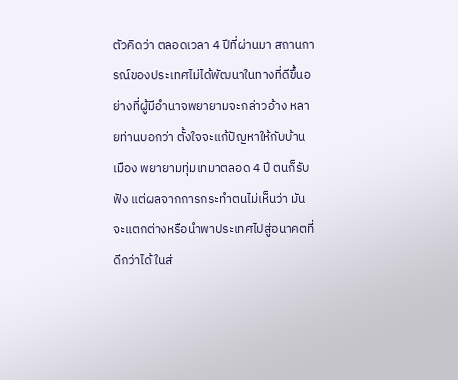ตัวคิดว่า ตลอดเวลา 4 ปีที่ผ่านมา สถานการณ์ของประเทศไม่ได้พัฒนาในทางที่ดีขึ้นอย่างที่ผู้มีอำนาจพยายามจะกล่าวอ้าง หลายท่านบอกว่า ตั้งใจจะแก้ปัญหาให้กับบ้านเมือง พยายามทุ่มเทมาตลอด 4 ปี ตนก็รับฟัง แต่ผลจากการกระทำตนไม่เห็นว่า มันจะแตกต่างหรือนำพาประเทศไปสู่อนาคตที่ดีกว่าได้ ในส่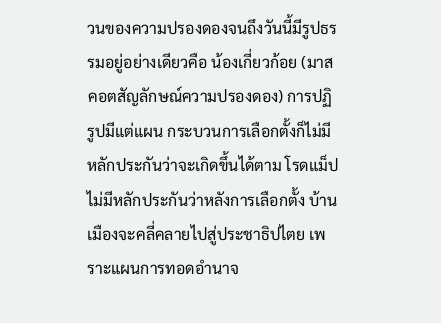วนของความปรองดองจนถึงวันนี้มีรูปธรรมอยู่อย่างเดียวคือ น้องเกี่ยวก้อย (มาสคอตสัญลักษณ์ความปรองดอง) การปฏิรูปมีแต่แผน กระบวนการเลือกตั้งก็ไม่มีหลักประกันว่าจะเกิดขึ้นได้ตาม โรดแม็ป ไม่มีหลักประกันว่าหลังการเลือกตั้ง บ้านเมืองจะคลี่คลายไปสู่ประชาธิปไตย เพราะแผนการทอดอำนาจ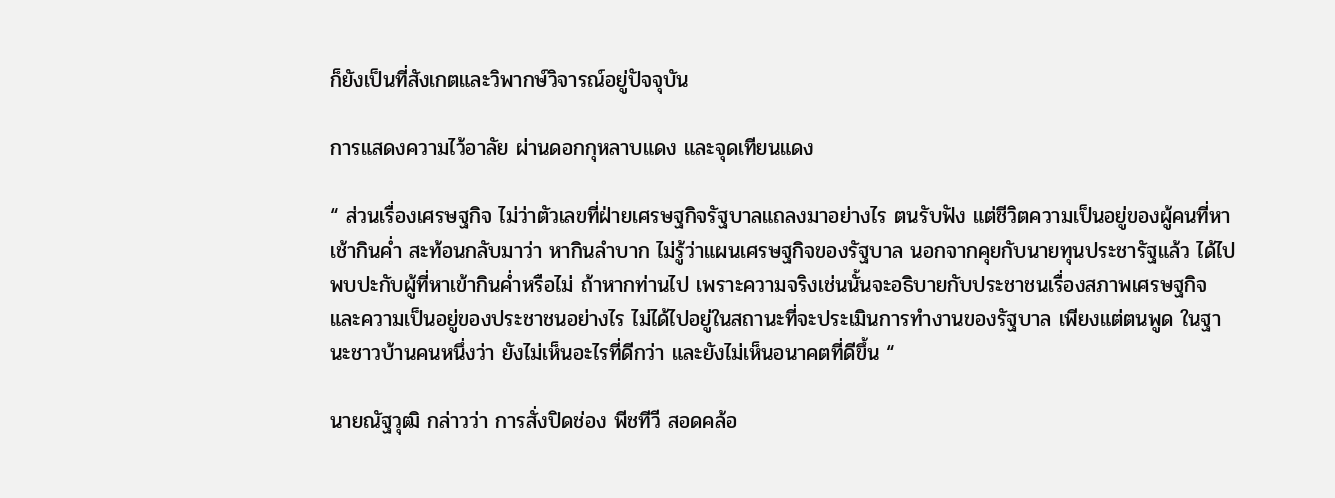ก็ยังเป็นที่สังเกตและวิพากษ์วิจารณ์อยู่ปัจจุบัน

การแสดงความไว้อาลัย ผ่านดอกกุหลาบแดง และจุดเทียนแดง

“ ส่วนเรื่องเศรษฐกิจ ไม่ว่าตัวเลขที่ฝ่ายเศรษฐกิจรัฐบาลแถลงมาอย่างไร ตนรับฟัง แต่ชีวิตความเป็นอยู่ของผู้คนที่หาเช้ากินค่ำ สะท้อนกลับมาว่า หากินลำบาก ไม่รู้ว่าแผนเศรษฐกิจของรัฐบาล นอกจากคุยกับนายทุนประชารัฐแล้ว ได้ไปพบปะกับผู้ที่หาเข้ากินค่ำหรือไม่ ถ้าหากท่านไป เพราะความจริงเช่นนั้นจะอธิบายกับประชาชนเรื่องสภาพเศรษฐกิจ และความเป็นอยู่ของประชาชนอย่างไร ไม่ได้ไปอยู่ในสถานะที่จะประเมินการทำงานของรัฐบาล เพียงแต่ตนพูด ในฐานะชาวบ้านคนหนึ่งว่า ยังไม่เห็นอะไรที่ดีกว่า และยังไม่เห็นอนาคตที่ดีขึ้น “

นายณัฐวุฒิ กล่าวว่า การสั่งปิดช่อง พีชทีวี สอดคล้อ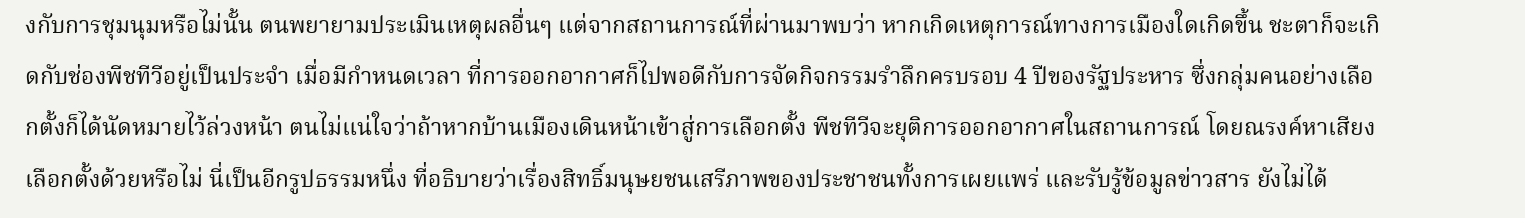งกับการชุมนุมหรือไม่นั้น ตนพยายามประเมินเหตุผลอื่นๆ แต่จากสถานการณ์ที่ผ่านมาพบว่า หากเกิดเหตุการณ์ทางการเมืองใดเกิดขึ้น ชะตาก็จะเกิดกับช่องพีชทีวีอยู่เป็นประจำ เมื่อมีกำหนดเวลา ที่การออกอากาศก็ไปพอดีกับการจัดกิจกรรมรำลึกครบรอบ 4 ปีของรัฐประหาร ซึ่งกลุ่มคนอย่างเลือกตั้งก็ได้นัดหมายไว้ล่วงหน้า ตนไม่แน่ใจว่าถ้าหากบ้านเมืองเดินหน้าเข้าสู่การเลือกตั้ง พีชทีวีจะยุติการออกอากาศในสถานการณ์ โดยณรงค์หาเสียงเลือกตั้งด้วยหรือไม่ นี่เป็นอีกรูปธรรมหนึ่ง ที่อธิบายว่าเรื่องสิทธิ์มนุษยชนเสรีภาพของประชาชนทั้งการเผยแพร่ และรับรู้ข้อมูลข่าวสาร ยังไม่ได้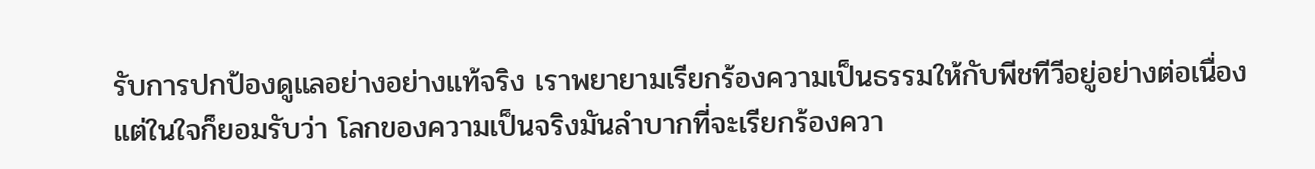รับการปกป้องดูแลอย่างอย่างแท้จริง เราพยายามเรียกร้องความเป็นธรรมให้กับพีชทีวีอยู่อย่างต่อเนื่อง แต่ในใจก็ยอมรับว่า โลกของความเป็นจริงมันลำบากที่จะเรียกร้องควา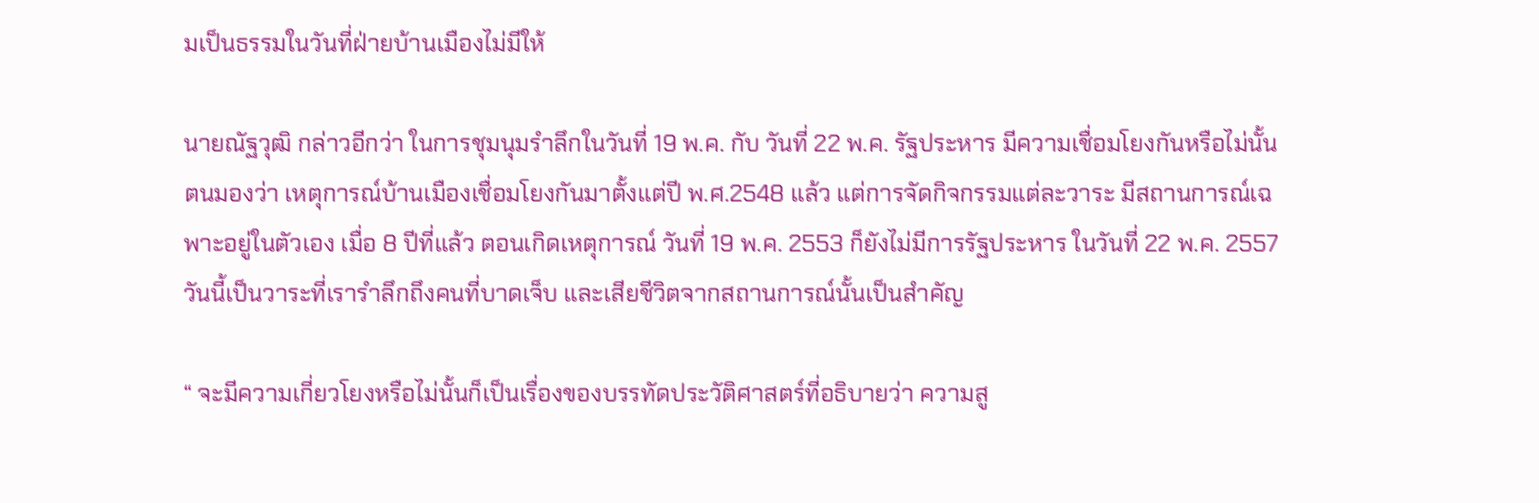มเป็นธรรมในวันที่ฝ่ายบ้านเมืองไม่มีให้

นายณัฐวุฒิ กล่าวอีกว่า ในการชุมนุมรำลึกในวันที่ 19 พ.ค. กับ วันที่ 22 พ.ค. รัฐประหาร มีความเชื่อมโยงกันหรือไม่นั้น ตนมองว่า เหตุการณ์บ้านเมืองเชื่อมโยงกันมาตั้งแต่ปี พ.ศ.2548 แล้ว แต่การจัดกิจกรรมแต่ละวาระ มีสถานการณ์เฉพาะอยู่ในตัวเอง เมื่อ 8 ปีที่แล้ว ตอนเกิดเหตุการณ์ วันที่ 19 พ.ค. 2553 ก็ยังไม่มีการรัฐประหาร ในวันที่ 22 พ.ค. 2557 วันนี้เป็นวาระที่เรารำลึกถึงคนที่บาดเจ็บ และเสียชีวิตจากสถานการณ์นั้นเป็นสำคัญ

“ จะมีความเกี่ยวโยงหรือไม่นั้นก็เป็นเรื่องของบรรทัดประวัติศาสตร์ที่อธิบายว่า ความสู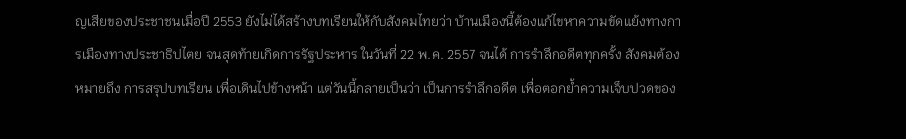ญเสียของประชาชนเมื่อปี 2553 ยังไม่ได้สร้างบทเรียนให้กับสังคมไทยว่า บ้านเมืองนี้ต้องแก้ไขหาความขัดแย้งทางการเมืองทางประชาธิปไตย จนสุดท้ายเกิดการรัฐประหาร ในวันที่ 22 พ.ค. 2557 จนได้ การรำลึกอดีตทุกครั้ง สังคมต้องหมายถึง การสรุปบทเรียน เพื่อเดินไปข้างหน้า แต่วันนี้กลายเป็นว่า เป็นการรำลึกอดีต เพื่อตอกย้ำความเจ็บปวดของ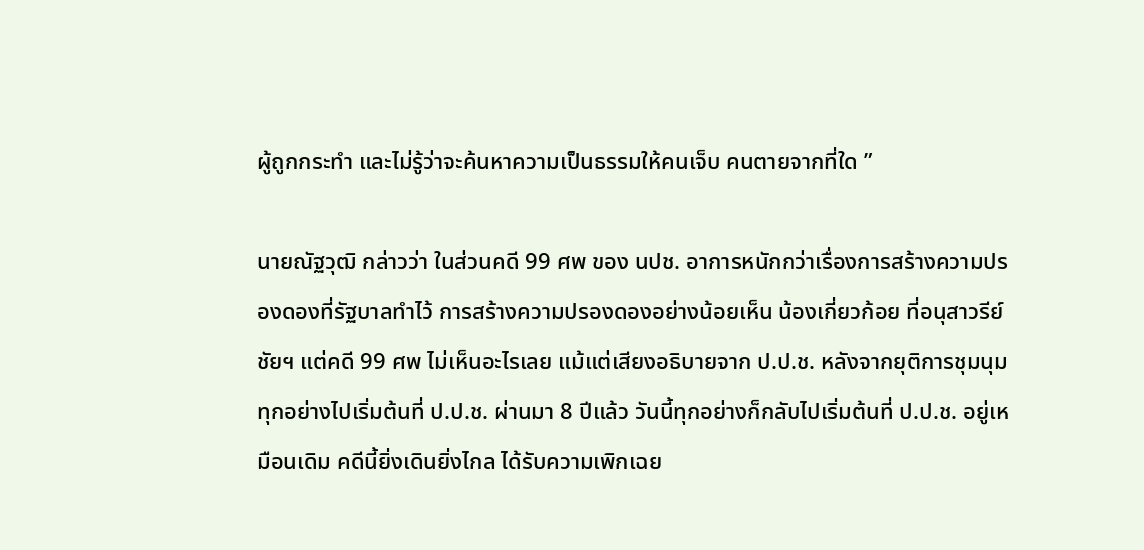ผู้ถูกกระทำ และไม่รู้ว่าจะค้นหาความเป็นธรรมให้คนเจ็บ คนตายจากที่ใด ”

นายณัฐวุฒิ กล่าวว่า ในส่วนคดี 99 ศพ ของ นปช. อาการหนักกว่าเรื่องการสร้างความปรองดองที่รัฐบาลทำไว้ การสร้างความปรองดองอย่างน้อยเห็น น้องเกี่ยวก้อย ที่อนุสาวรีย์ชัยฯ แต่คดี 99 ศพ ไม่เห็นอะไรเลย แม้แต่เสียงอธิบายจาก ป.ป.ช. หลังจากยุติการชุมนุม ทุกอย่างไปเริ่มต้นที่ ป.ป.ช. ผ่านมา 8 ปีแล้ว วันนี้ทุกอย่างก็กลับไปเริ่มต้นที่ ป.ป.ช. อยู่เหมือนเดิม คดีนี้ยิ่งเดินยิ่งไกล ได้รับความเพิกเฉย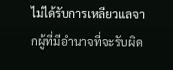ไม่ได้รับการเหลียวแลจากผู้ที่มีอำนาจที่จะรับผิด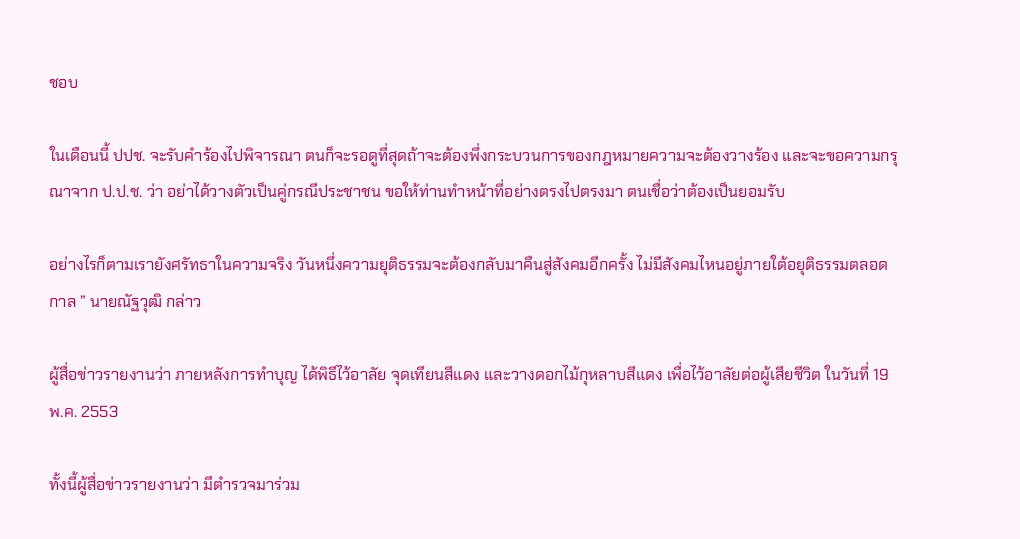ชอบ

ในเดือนนี้ ปปช. จะรับคำร้องไปพิจารณา ตนก็จะรอดูที่สุดถ้าจะต้องพึ่งกระบวนการของกฎหมายความจะต้องวางร้อง และจะขอความกรุณาจาก ป.ป.ช. ว่า อย่าได้วางตัวเป็นคู่กรณีประชาชน ขอให้ท่านทำหน้าที่อย่างตรงไปตรงมา ตนเชื่อว่าต้องเป็นยอมรับ

อย่างไรก็ตามเรายังศรัทธาในความจริง วันหนึ่งความยุติธรรมจะต้องกลับมาคืนสู่สังคมอีกครั้ง ไม่มีสังคมไหนอยู่ภายใต้อยุติธรรมตลอดกาล ” นายณัฐวุฒิ กล่าว

ผู้สื่อข่าวรายงานว่า ภายหลังการทำบุญ ได้พิธีไว้อาลัย จุดเทียนสีแดง และวางดอกไม้กุหลาบสีแดง เพื่อไว้อาลัยต่อผู้เสียชีวิต ในวันที่ 19 พ.ค. 2553

ทั้งนี้ผู้สื่อข่าวรายงานว่า มีตำรวจมาร่วม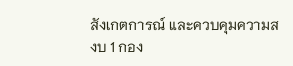สังเกตการณ์ และควบคุมความสงบ 1 กอง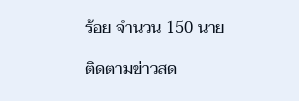ร้อย จำนวน 150 นาย

ติดตามข่าวสด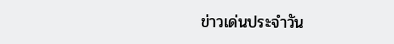ข่าวเด่นประจำวัน